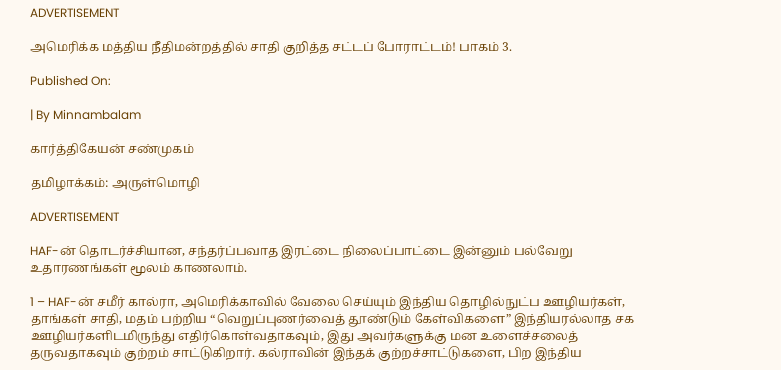ADVERTISEMENT

அமெரிக்க மத்திய நீதிமன்றத்தில் சாதி குறித்த சட்டப் போராட்டம்! பாகம் 3.

Published On:

| By Minnambalam

கார்த்திகேயன் சண்முகம்

தமிழாக்கம்: அருள்மொழி

ADVERTISEMENT

HAF-ன் தொடர்ச்சியான, சந்தர்ப்பவாத இரட்டை நிலைப்பாட்டை இன்னும் பல்வேறு உதாரணங்கள் மூலம் காணலாம்.

1 – HAF-ன் சமீர் கால்ரா, அமெரிக்காவில் வேலை செய்யும் இந்திய தொழில்நுட்ப ஊழியர்கள், தாங்கள் சாதி, மதம் பற்றிய “வெறுப்புணர்வைத் தூண்டும் கேள்விகளை” இந்தியரல்லாத சக ஊழியர்களிடமிருந்து எதிர்கொள்வதாகவும், இது அவர்களுக்கு மன உளைச்சலைத் தருவதாகவும் குற்றம் சாட்டுகிறார். கல்ராவின் இந்தக் குற்றச்சாட்டுகளை, பிற இந்திய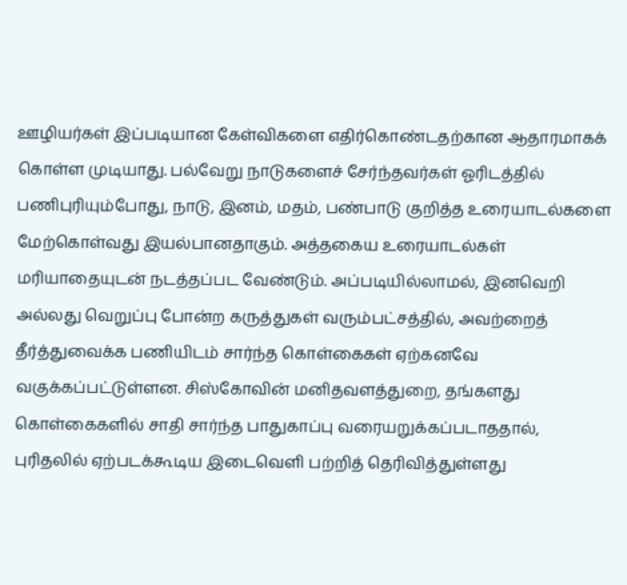ஊழியர்கள் இப்படியான கேள்விகளை எதிர்கொண்டதற்கான ஆதாரமாகக் கொள்ள முடியாது. பல்வேறு நாடுகளைச் சேர்ந்தவர்கள் ஓரிடத்தில் பணிபுரியும்போது, நாடு, இனம், மதம், பண்பாடு குறித்த உரையாடல்களை மேற்கொள்வது இயல்பானதாகும். அத்தகைய உரையாடல்கள் மரியாதையுடன் நடத்தப்பட வேண்டும். அப்படியில்லாமல், இனவெறி அல்லது வெறுப்பு போன்ற கருத்துகள் வரும்பட்சத்தில், அவற்றைத் தீர்த்துவைக்க பணியிடம் சார்ந்த கொள்கைகள் ஏற்கனவே வகுக்கப்பட்டுள்ளன. சிஸ்கோவின் மனிதவளத்துறை, தங்களது கொள்கைகளில் சாதி சார்ந்த பாதுகாப்பு வரையறுக்கப்படாததால், புரிதலில் ஏற்படக்கூடிய இடைவெளி பற்றித் தெரிவித்துள்ளது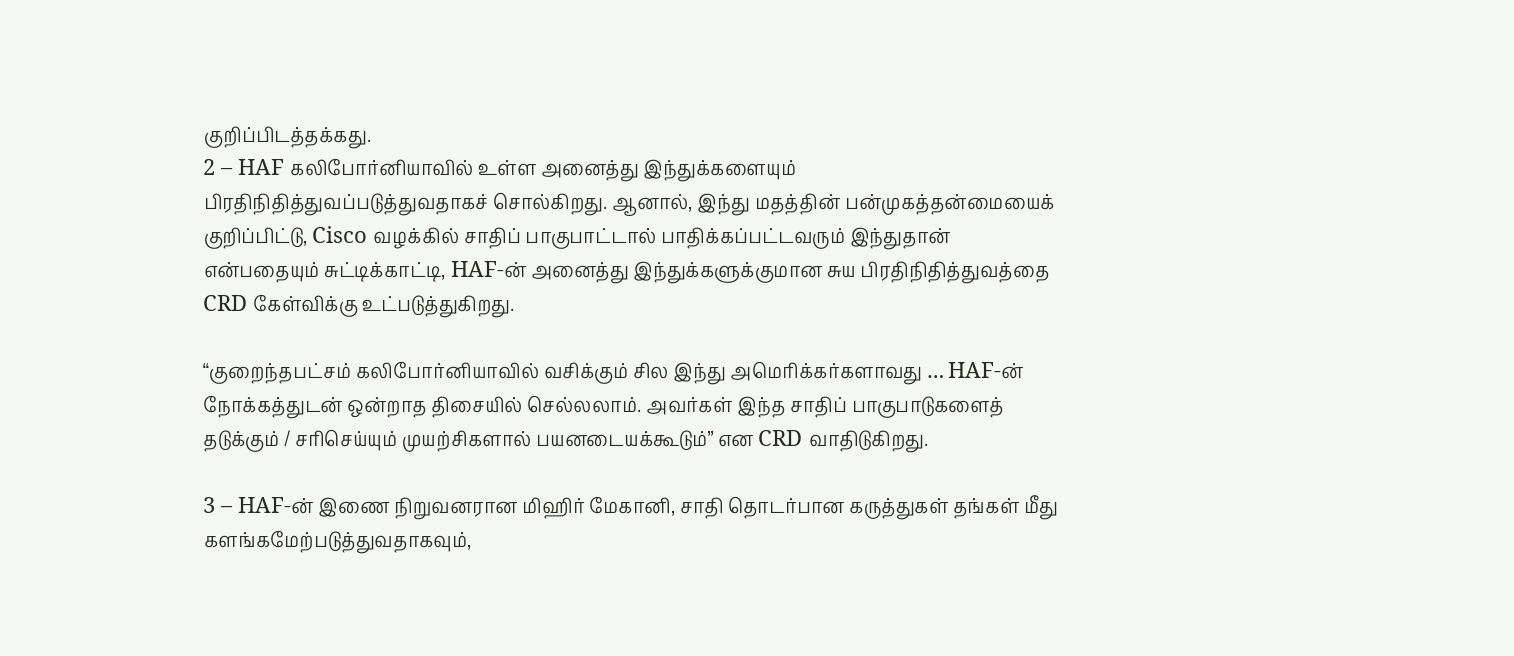குறிப்பிடத்தக்கது.
2 – HAF கலிபோர்னியாவில் உள்ள அனைத்து இந்துக்களையும் பிரதிநிதித்துவப்படுத்துவதாகச் சொல்கிறது. ஆனால், இந்து மதத்தின் பன்முகத்தன்மையைக் குறிப்பிட்டு, Cisco வழக்கில் சாதிப் பாகுபாட்டால் பாதிக்கப்பட்டவரும் இந்துதான் என்பதையும் சுட்டிக்காட்டி, HAF-ன் அனைத்து இந்துக்களுக்குமான சுய பிரதிநிதித்துவத்தை CRD கேள்விக்கு உட்படுத்துகிறது.

“குறைந்தபட்சம் கலிபோர்னியாவில் வசிக்கும் சில இந்து அமெரிக்கர்களாவது … HAF-ன் நோக்கத்துடன் ஒன்றாத திசையில் செல்லலாம். அவர்கள் இந்த சாதிப் பாகுபாடுகளைத் தடுக்கும் / சரிசெய்யும் முயற்சிகளால் பயனடையக்கூடும்” என CRD வாதிடுகிறது.

3 – HAF-ன் இணை நிறுவனரான மிஹிர் மேகானி, சாதி தொடர்பான கருத்துகள் தங்கள் மீது களங்கமேற்படுத்துவதாகவும்,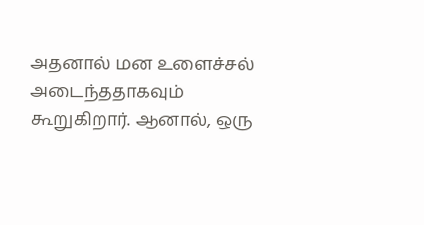அதனால் மன உளைச்சல் அடைந்ததாகவும் கூறுகிறார். ஆனால், ஒரு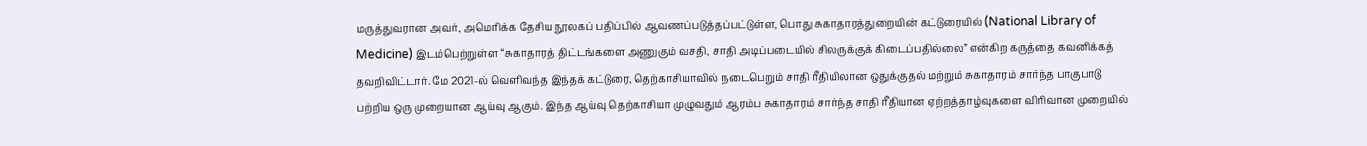மருத்துவரான அவர், அமெரிக்க தேசிய நூலகப் பதிப்பில் ஆவணப்படுத்தப்பட்டுள்ள, பொது சுகாதாரத்துறையின் கட்டுரையில் (National Library of Medicine) இடம்பெற்றுள்ள “சுகாதாரத் திட்டங்களை அணுகும் வசதி, சாதி அடிப்படையில் சிலருக்குக் கிடைப்பதில்லை” என்கிற கருத்தை கவனிக்கத் தவறிவிட்டார். மே 2021-ல் வெளிவந்த இந்தக் கட்டுரை, தெற்காசியாவில் நடைபெறும் சாதி ரீதியிலான ஒதுக்குதல் மற்றும் சுகாதாரம் சார்ந்த பாகுபாடு பற்றிய ஒரு முறையான ஆய்வு ஆகும். இந்த ஆய்வு தெற்காசியா முழுவதும் ஆரம்ப சுகாதாரம் சார்ந்த சாதி ரீதியான ஏற்றத்தாழ்வுகளை விரிவான முறையில்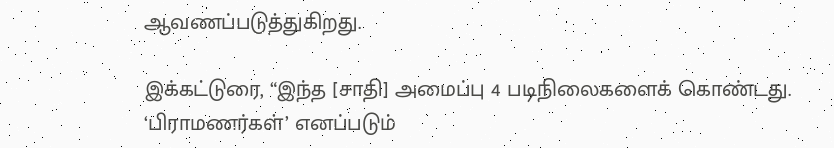ஆவணப்படுத்துகிறது.

இக்கட்டுரை, “இந்த [சாதி] அமைப்பு 4 படிநிலைகளைக் கொண்டது. ‘பிராமணர்கள்’ எனப்படும்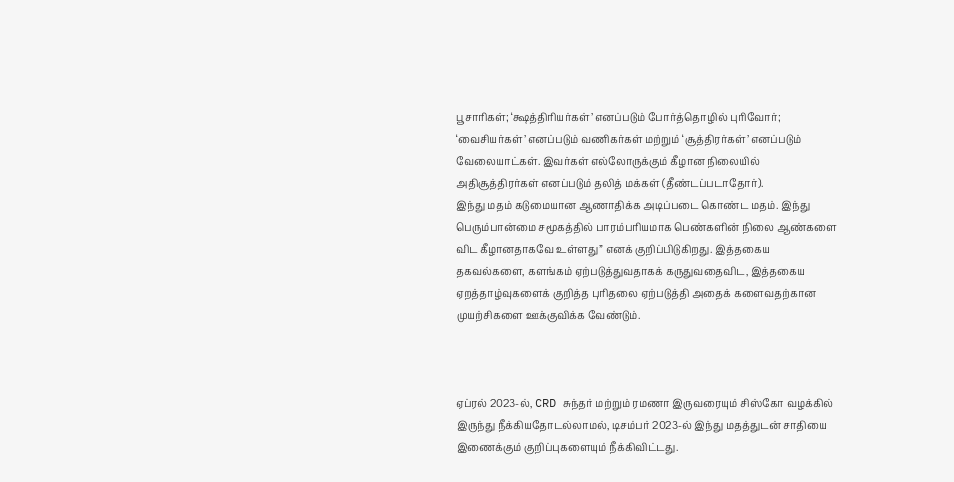பூசாரிகள்; ‘க்ஷத்திரியர்கள்’ எனப்படும் போர்த்தொழில் புரிவோர்; ‘வைசியர்கள்’ எனப்படும் வணிகர்கள் மற்றும் ‘சூத்திரர்கள்’ எனப்படும் வேலையாட்கள். இவர்கள் எல்லோருக்கும் கீழான நிலையில் அதிசூத்திரர்கள் எனப்படும் தலித் மக்கள் (தீண்டப்படாதோர்).
இந்து மதம் கடுமையான ஆணாதிக்க அடிப்படை கொண்ட மதம். இந்து பெரும்பான்மை சமூகத்தில் பாரம்பரியமாக பெண்களின் நிலை ஆண்களை விட கீழானதாகவே உள்ளது” எனக் குறிப்பிடுகிறது. இத்தகைய தகவல்களை, களங்கம் ஏற்படுத்துவதாகக் கருதுவதைவிட, இத்தகைய ஏறத்தாழ்வுகளைக் குறித்த புரிதலை ஏற்படுத்தி அதைக் களைவதற்கான முயற்சிகளை ஊக்குவிக்க வேண்டும்.



ஏப்ரல் 2023-ல், CRD சுந்தர் மற்றும் ரமணா இருவரையும் சிஸ்கோ வழக்கில் இருந்து நீக்கியதோடல்லாமல், டிசம்பர் 2023-ல் இந்து மதத்துடன் சாதியை இணைக்கும் குறிப்புகளையும் நீக்கிவிட்டது.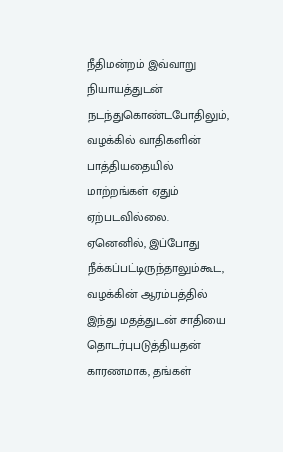நீதிமன்றம் இவ்வாறு நியாயத்துடன் நடந்துகொண்டபோதிலும், வழக்கில் வாதிகளின் பாத்தியதையில் மாற்றங்கள் ஏதும் ஏற்படவில்லை. ஏனெனில், இப்போது நீக்கப்பட்டிருந்தாலும்கூட, வழக்கின் ஆரம்பத்தில் இந்து மதத்துடன் சாதியை தொடர்புபடுத்தியதன் காரணமாக, தங்கள்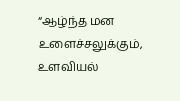“ஆழ்ந்த மன உளைச்சலுக்கும், உளவியல்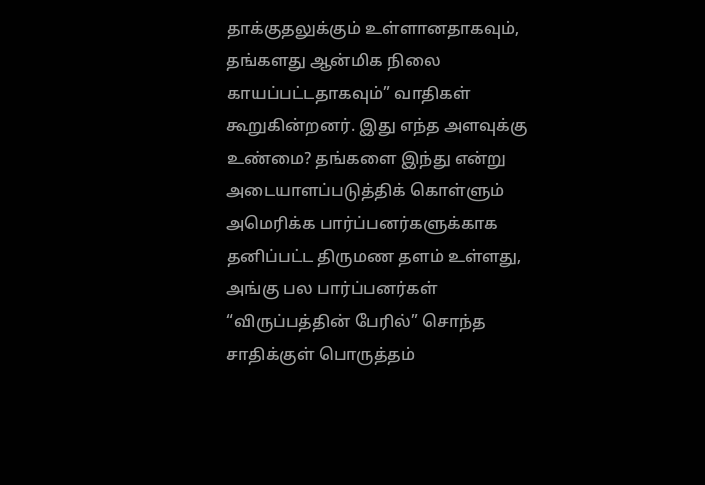தாக்குதலுக்கும் உள்ளானதாகவும், தங்களது ஆன்மிக நிலை காயப்பட்டதாகவும்” வாதிகள் கூறுகின்றனர். இது எந்த அளவுக்கு உண்மை? தங்களை இந்து என்று அடையாளப்படுத்திக் கொள்ளும் அமெரிக்க பார்ப்பனர்களுக்காக தனிப்பட்ட திருமண தளம் உள்ளது, அங்கு பல பார்ப்பனர்கள் “விருப்பத்தின் பேரில்” சொந்த சாதிக்குள் பொருத்தம்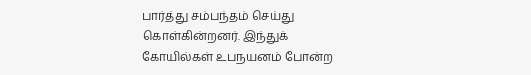பார்த்து சம்பந்தம் செய்து கொள்கின்றனர். இந்துக் கோயில்கள் உபநயனம் போன்ற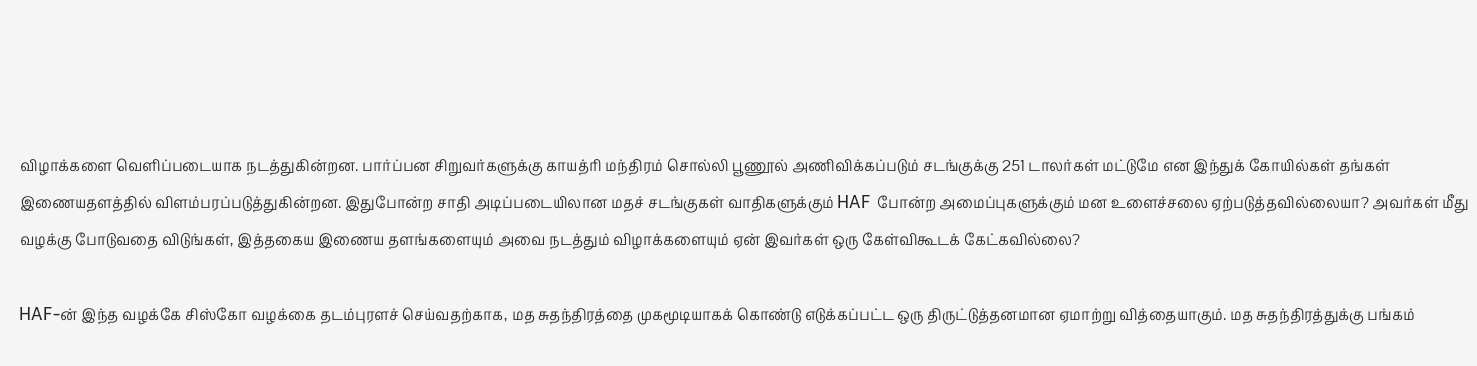விழாக்களை வெளிப்படையாக நடத்துகின்றன. பார்ப்பன சிறுவர்களுக்கு காயத்ரி மந்திரம் சொல்லி பூணூல் அணிவிக்கப்படும் சடங்குக்கு 251 டாலர்கள் மட்டுமே என இந்துக் கோயில்கள் தங்கள் இணையதளத்தில் விளம்பரப்படுத்துகின்றன. இதுபோன்ற சாதி அடிப்படையிலான மதச் சடங்குகள் வாதிகளுக்கும் HAF போன்ற அமைப்புகளுக்கும் மன உளைச்சலை ஏற்படுத்தவில்லையா? அவர்கள் மீது வழக்கு போடுவதை விடுங்கள், இத்தகைய இணைய தளங்களையும் அவை நடத்தும் விழாக்களையும் ஏன் இவர்கள் ஒரு கேள்விகூடக் கேட்கவில்லை?

HAF-ன் இந்த வழக்கே சிஸ்கோ வழக்கை தடம்புரளச் செய்வதற்காக, மத சுதந்திரத்தை முகமூடியாகக் கொண்டு எடுக்கப்பட்ட ஒரு திருட்டுத்தனமான ஏமாற்று வித்தையாகும். மத சுதந்திரத்துக்கு பங்கம்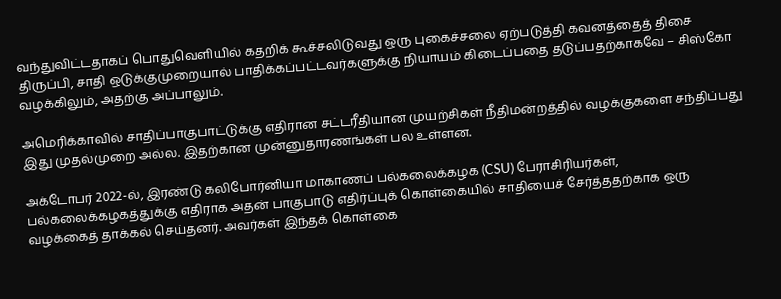வந்துவிட்டதாகப் பொதுவெளியில் கதறிக் கூச்சலிடுவது ஒரு புகைச்சலை ஏற்படுத்தி கவனத்தைத் திசை திருப்பி, சாதி ஒடுக்குமுறையால் பாதிக்கப்பட்டவர்களுக்கு நியாயம் கிடைப்பதை தடுப்பதற்காகவே – சிஸ்கோ வழக்கிலும், அதற்கு அப்பாலும்.

அமெரிக்காவில் சாதிப்பாகுபாட்டுக்கு எதிரான சட்டரீதியான முயற்சிகள் நீதிமன்றத்தில் வழக்குகளை சந்திப்பது இது முதல்முறை அல்ல. இதற்கான முன்னுதாரணங்கள் பல உள்ளன.

அக்டோபர் 2022-ல், இரண்டு கலிபோர்னியா மாகாணப் பல்கலைக்கழக (CSU) பேராசிரியர்கள், பல்கலைக்கழகத்துக்கு எதிராக அதன் பாகுபாடு எதிர்ப்புக் கொள்கையில் சாதியைச் சேர்த்ததற்காக ஒரு வழக்கைத் தாக்கல் செய்தனர். அவர்கள் இந்தக் கொள்கை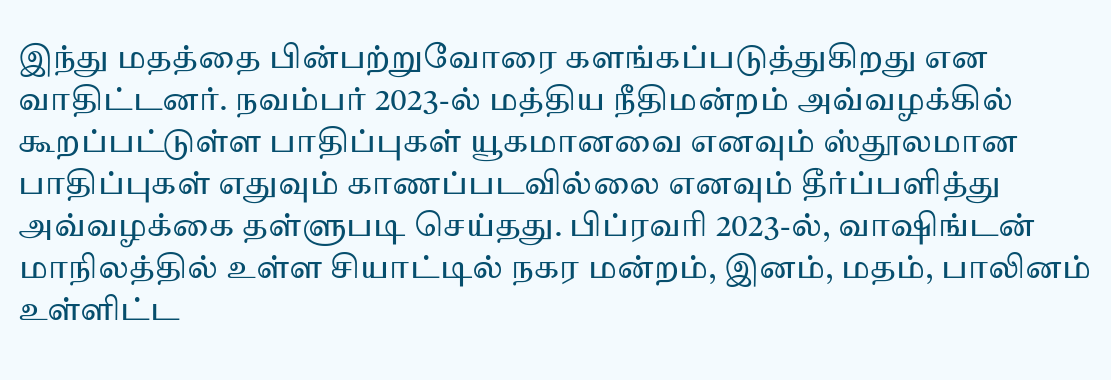இந்து மதத்தை பின்பற்றுவோரை களங்கப்படுத்துகிறது என வாதிட்டனர். நவம்பர் 2023-ல் மத்திய நீதிமன்றம் அவ்வழக்கில் கூறப்பட்டுள்ள பாதிப்புகள் யூகமானவை எனவும் ஸ்தூலமான பாதிப்புகள் எதுவும் காணப்படவில்லை எனவும் தீர்ப்பளித்து அவ்வழக்கை தள்ளுபடி செய்தது. பிப்ரவரி 2023-ல், வாஷிங்டன் மாநிலத்தில் உள்ள சியாட்டில் நகர மன்றம், இனம், மதம், பாலினம் உள்ளிட்ட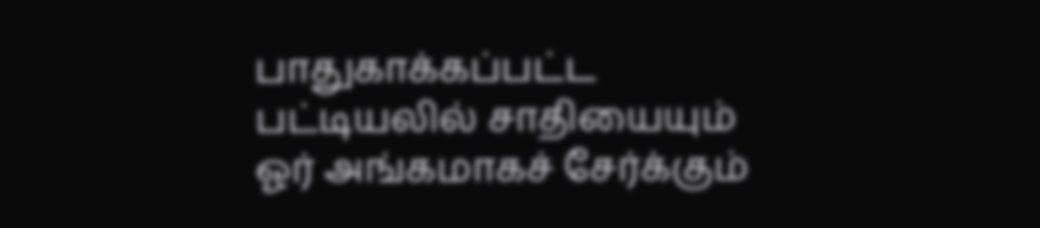பாதுகாக்கப்பட்ட பட்டியலில் சாதியையும் ஓர் அங்கமாகச் சேர்க்கும்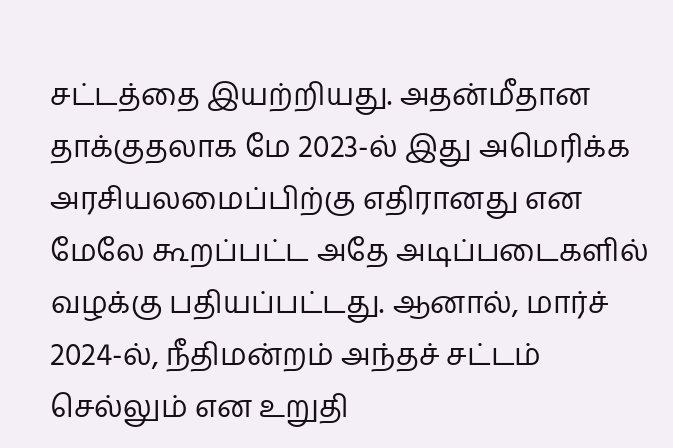சட்டத்தை இயற்றியது. அதன்மீதான தாக்குதலாக மே 2023-ல் இது அமெரிக்க அரசியலமைப்பிற்கு எதிரானது என மேலே கூறப்பட்ட அதே அடிப்படைகளில் வழக்கு பதியப்பட்டது. ஆனால், மார்ச் 2024-ல், நீதிமன்றம் அந்தச் சட்டம் செல்லும் என உறுதி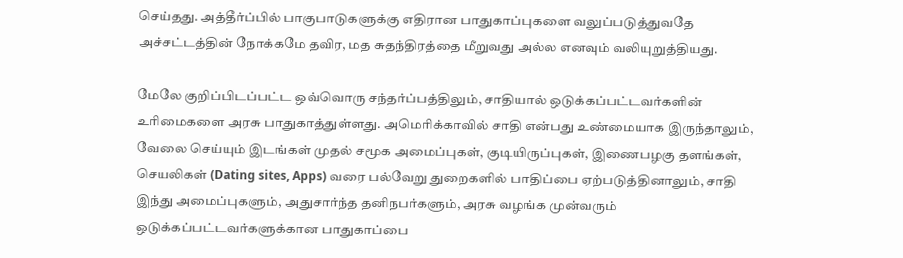செய்தது. அத்தீர்ப்பில் பாகுபாடுகளுக்கு எதிரான பாதுகாப்புகளை வலுப்படுத்துவதே அச்சட்டத்தின் நோக்கமே தவிர, மத சுதந்திரத்தை மீறுவது அல்ல எனவும் வலியுறுத்தியது.

மேலே குறிப்பிடப்பட்ட ஒவ்வொரு சந்தர்ப்பத்திலும், சாதியால் ஒடுக்கப்பட்டவர்களின் உரிமைகளை அரசு பாதுகாத்துள்ளது. அமெரிக்காவில் சாதி என்பது உண்மையாக இருந்தாலும், வேலை செய்யும் இடங்கள் முதல் சமூக அமைப்புகள், குடியிருப்புகள், இணைபழகு தளங்கள், செயலிகள் (Dating sites, Apps) வரை பல்வேறு துறைகளில் பாதிப்பை ஏற்படுத்தினாலும், சாதி இந்து அமைப்புகளும், அதுசார்ந்த தனிநபர்களும், அரசு வழங்க முன்வரும் ஒடுக்கப்பட்டவர்களுக்கான பாதுகாப்பை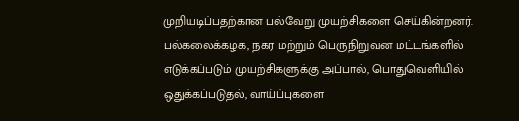முறியடிப்பதற்கான பல்வேறு முயற்சிகளை செய்கின்றனர். பல்கலைக்கழக, நகர மற்றும் பெருநிறுவன மட்டங்களில் எடுக்கப்படும் முயற்சிகளுக்கு அப்பால், பொதுவெளியில் ஒதுக்கப்படுதல், வாய்ப்புகளை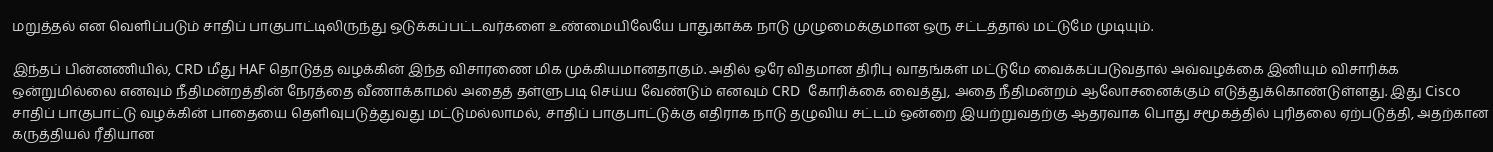மறுத்தல் என வெளிப்படும் சாதிப் பாகுபாட்டிலிருந்து ஒடுக்கப்பட்டவர்களை உண்மையிலேயே பாதுகாக்க நாடு முழுமைக்குமான ஒரு சட்டத்தால் மட்டுமே முடியும்.

இந்தப் பின்னணியில், CRD மீது HAF தொடுத்த வழக்கின் இந்த விசாரணை மிக முக்கியமானதாகும். அதில் ஒரே விதமான திரிபு வாதங்கள் மட்டுமே வைக்கப்படுவதால் அவ்வழக்கை இனியும் விசாரிக்க ஒன்றுமில்லை எனவும் நீதிமன்றத்தின் நேரத்தை வீணாக்காமல் அதைத் தள்ளுபடி செய்ய வேண்டும் எனவும் CRD  கோரிக்கை வைத்து, அதை நீதிமன்றம் ஆலோசனைக்கும் எடுத்துக்கொண்டுள்ளது. இது Cisco சாதிப் பாகுபாட்டு வழக்கின் பாதையை தெளிவுபடுத்துவது மட்டுமல்லாமல், சாதிப் பாகுபாட்டுக்கு எதிராக நாடு தழுவிய சட்டம் ஒன்றை இயற்றுவதற்கு ஆதரவாக பொது சமூகத்தில் புரிதலை ஏற்படுத்தி, அதற்கான கருத்தியல் ரீதியான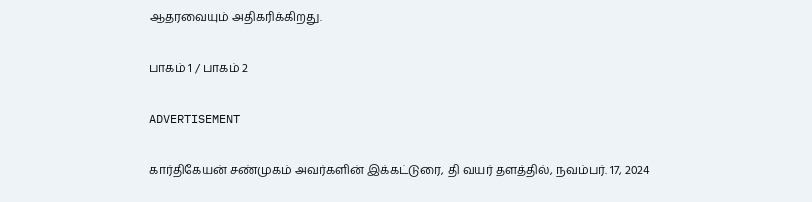ஆதரவையும் அதிகரிக்கிறது.

பாகம் 1 / பாகம் 2

ADVERTISEMENT

கார்திகேயன் சண்முகம் அவர்களின் இக்கட்டுரை, தி வயர் தளத்தில், நவம்பர். 17, 2024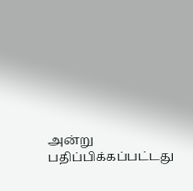அன்று பதிப்பிக்கப்பட்டது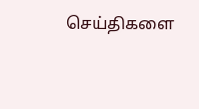செய்திகளை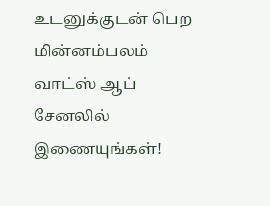உடனுக்குடன் பெற மின்னம்பலம் வாட்ஸ் ஆப் சேனலில் இணையுங்கள்!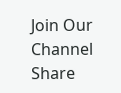Join Our Channel
Share